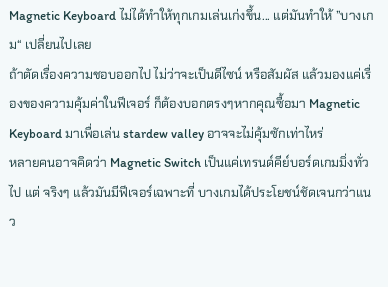Magnetic Keyboard ไม่ได้ทำให้ทุกเกมเล่นเก่งขึ้น... แต่มันทำให้ ”บางเกม“ เปลี่ยนไปเลย
ถ้าตัดเรื่องความชอบออกไป ไม่ว่าจะเป็นดีไซน์ หรือสัมผัส แล้วมองแค่เรื่องของความคุ้มค่าในฟีเจอร์ ก็ต้องบอกตรงๆหากคุณซื้อมา Magnetic Keyboard มาเพื่อเล่น stardew valley อาจจะไม่คุ้มซักเท่าไหร่
หลายคนอาจคิดว่า Magnetic Switch เป็นแค่เทรนด์คีย์บอร์ดเกมมิ่งทั่วไป แต่ จริงๆ แล้วมันมีฟีเจอร์เฉพาะที่ บางเกมได้ประโยชน์ชัดเจนกว่าแนว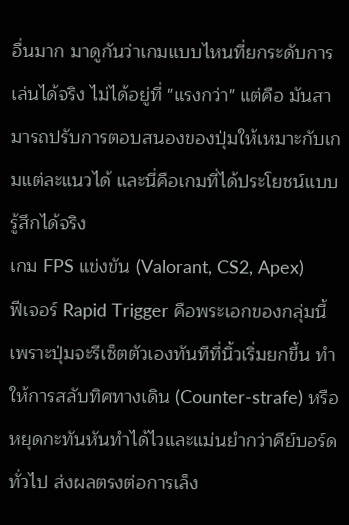อื่นมาก มาดูกันว่าเกมแบบไหนที่ยกระดับการเล่นได้จริง ไม่ได้อยู่ที่ "แรงกว่า" แต่คือ มันสามารถปรับการตอบสนองของปุ่มให้เหมาะกับเกมแต่ละแนวได้ และนี่คือเกมที่ได้ประโยชน์แบบรู้สึกได้จริง
เกม FPS แข่งขัน (Valorant, CS2, Apex)
ฟีเจอร์ Rapid Trigger คือพระเอกของกลุ่มนี้ เพราะปุ่มจะรีเซ็ตตัวเองทันทีที่นิ้วเริ่มยกขึ้น ทำให้การสลับทิศทางเดิน (Counter-strafe) หรือหยุดกะทันหันทำได้ไวและแม่นยำกว่าคีย์บอร์ดทั่วไป ส่งผลตรงต่อการเล็ง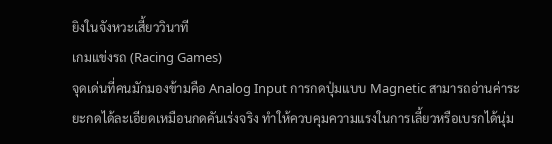ยิงในจังหวะเสี้ยววินาที
เกมแข่งรถ (Racing Games)
จุดเด่นที่คนมักมองข้ามคือ Analog Input การกดปุ่มแบบ Magnetic สามารถอ่านค่าระยะกดได้ละเอียดเหมือนกดคันเร่งจริง ทำให้ควบคุมความแรงในการเลี้ยวหรือเบรกได้นุ่ม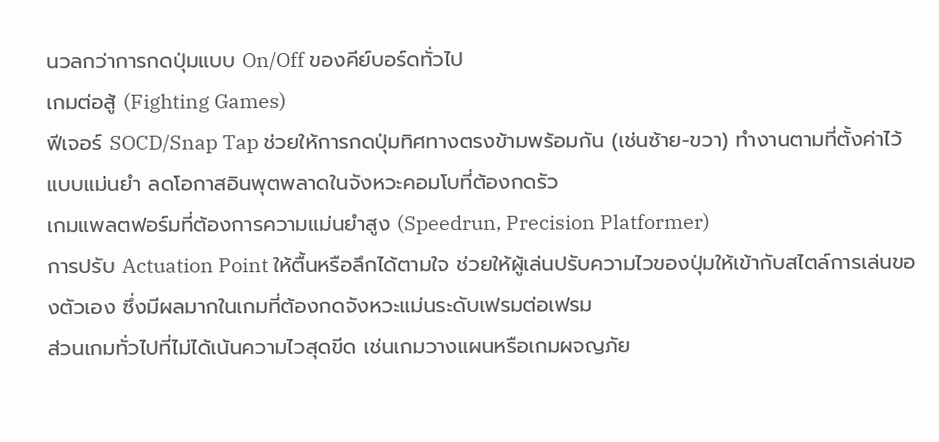นวลกว่าการกดปุ่มแบบ On/Off ของคีย์บอร์ดทั่วไป
เกมต่อสู้ (Fighting Games)
ฟีเจอร์ SOCD/Snap Tap ช่วยให้การกดปุ่มทิศทางตรงข้ามพร้อมกัน (เช่นซ้าย-ขวา) ทำงานตามที่ตั้งค่าไว้แบบแม่นยำ ลดโอกาสอินพุตพลาดในจังหวะคอมโบที่ต้องกดรัว
เกมแพลตฟอร์มที่ต้องการความแม่นยำสูง (Speedrun, Precision Platformer)
การปรับ Actuation Point ให้ตื้นหรือลึกได้ตามใจ ช่วยให้ผู้เล่นปรับความไวของปุ่มให้เข้ากับสไตล์การเล่นของตัวเอง ซึ่งมีผลมากในเกมที่ต้องกดจังหวะแม่นระดับเฟรมต่อเฟรม
ส่วนเกมทั่วไปที่ไม่ได้เน้นความไวสุดขีด เช่นเกมวางแผนหรือเกมผจญภัย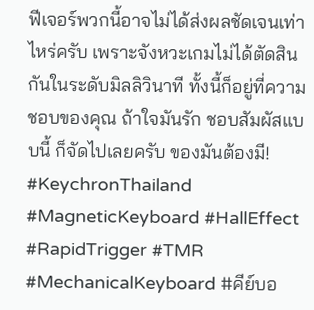ฟีเจอร์พวกนี้อาจไม่ได้ส่งผลชัดเจนเท่าไหร่ครับ เพราะจังหวะเกมไม่ได้ตัดสินกันในระดับมิลลิวินาที ทั้งนี้ก็อยู่ที่ความชอบของคุณ ถ้าใจมันรัก ชอบสัมผัสแบบนี้ ก็จัดไปเลยครับ ของมันต้องมี!
#KeychronThailand #MagneticKeyboard #HallEffect #RapidTrigger #TMR #MechanicalKeyboard #คีย์บอ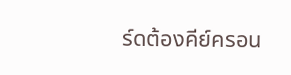ร์ดต้องคีย์ครอน